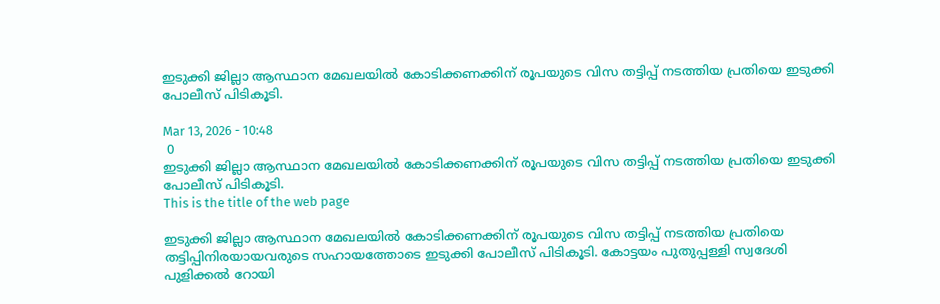ഇടുക്കി ജില്ലാ ആസ്ഥാന മേഖലയിൽ കോടിക്കണക്കിന് രൂപയുടെ വിസ തട്ടിപ്പ് നടത്തിയ പ്രതിയെ ഇടുക്കി പോലീസ് പിടികൂടി.

Mar 13, 2026 - 10:48
 0
ഇടുക്കി ജില്ലാ ആസ്ഥാന മേഖലയിൽ കോടിക്കണക്കിന് രൂപയുടെ വിസ തട്ടിപ്പ് നടത്തിയ പ്രതിയെ ഇടുക്കി പോലീസ് പിടികൂടി.
This is the title of the web page

ഇടുക്കി ജില്ലാ ആസ്ഥാന മേഖലയിൽ കോടിക്കണക്കിന് രൂപയുടെ വിസ തട്ടിപ്പ് നടത്തിയ പ്രതിയെ തട്ടിപ്പിനിരയായവരുടെ സഹായത്തോടെ ഇടുക്കി പോലീസ് പിടികൂടി. കോട്ടയം പുതുപ്പള്ളി സ്വദേശി പുളിക്കൽ റോയി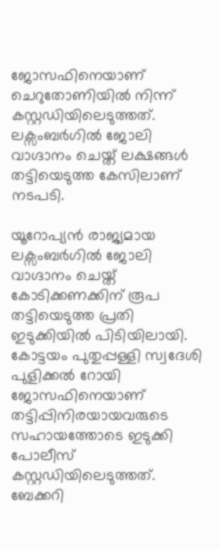ജോസഫിനെയാണ് ചെറുതോണിയിൽ നിന്ന് കസ്റ്റഡിയിലെടുത്തത്. ലക്സംബർഗിൽ ജോലി വാഗ്ദാനം ചെയ്ത് ലക്ഷങ്ങൾ തട്ടിയെടുത്ത കേസിലാണ് നടപടി.

യൂറോപ്യൻ രാജ്യമായ ലക്സംബർഗിൽ ജോലി വാഗ്ദാനം ചെയ്ത് കോടിക്കണക്കിന് രൂപ തട്ടിയെടുത്ത പ്രതി ഇടുക്കിയിൽ പിടിയിലായി. കോട്ടയം പുതുപ്പള്ളി സ്വദേശി പുളിക്കൽ റോയി ജോസഫിനെയാണ് തട്ടിപ്പിനിരയായവരുടെ സഹായത്തോടെ ഇടുക്കി പോലീസ് കസ്റ്റഡിയിലെടുത്തത്. ബേക്കറി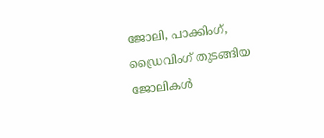ജോലി, പാക്കിംഗ്, ഡ്രൈവിംഗ് തുടങ്ങിയ ജോലികൾ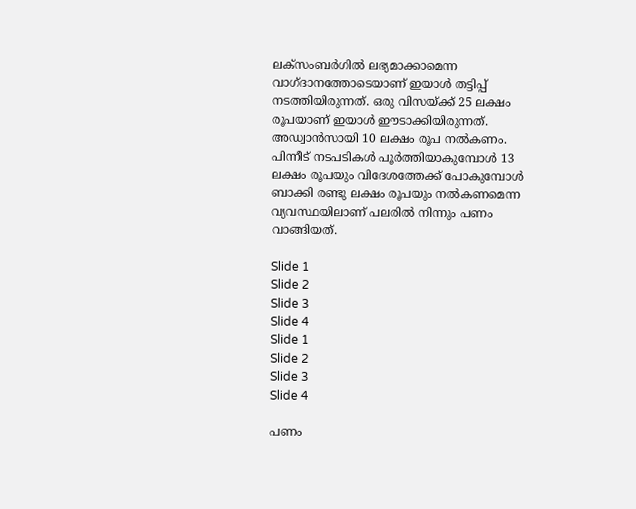ലക്സംബർഗിൽ ലഭ്യമാക്കാമെന്ന വാഗ്ദാനത്തോടെയാണ് ഇയാൾ തട്ടിപ്പ് നടത്തിയിരുന്നത്. ഒരു വിസയ്ക്ക് 25 ലക്ഷം രൂപയാണ് ഇയാൾ ഈടാക്കിയിരുന്നത്. അഡ്വാൻസായി 10 ലക്ഷം രൂപ നൽകണം. പിന്നീട് നടപടികൾ പൂർത്തിയാകുമ്പോൾ 13 ലക്ഷം രൂപയും വിദേശത്തേക്ക് പോകുമ്പോൾ ബാക്കി രണ്ടു ലക്ഷം രൂപയും നൽകണമെന്ന വ്യവസ്ഥയിലാണ് പലരിൽ നിന്നും പണം വാങ്ങിയത്.

Slide 1
Slide 2
Slide 3
Slide 4
Slide 1
Slide 2
Slide 3
Slide 4

പണം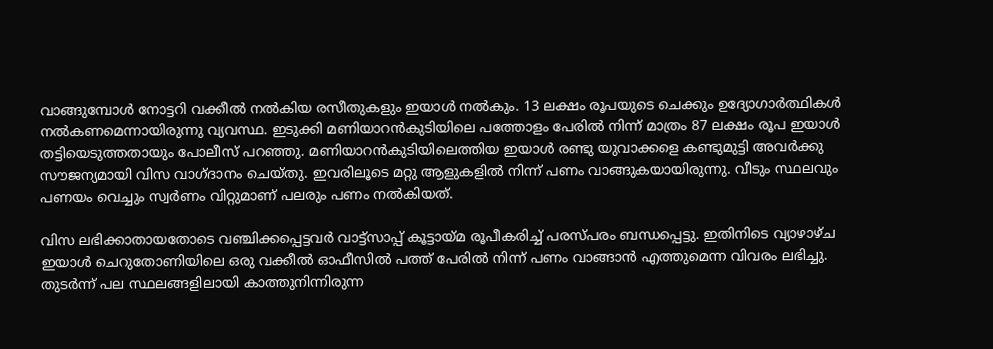വാങ്ങുമ്പോൾ നോട്ടറി വക്കീൽ നൽകിയ രസീതുകളും ഇയാൾ നൽകും. 13 ലക്ഷം രൂപയുടെ ചെക്കും ഉദ്യോഗാർത്ഥികൾ നൽകണമെന്നായിരുന്നു വ്യവസ്ഥ. ഇടുക്കി മണിയാറൻകുടിയിലെ പത്തോളം പേരിൽ നിന്ന് മാത്രം 87 ലക്ഷം രൂപ ഇയാൾ തട്ടിയെടുത്തതായും പോലീസ് പറഞ്ഞു. മണിയാറൻകുടിയിലെത്തിയ ഇയാൾ രണ്ടു യുവാക്കളെ കണ്ടുമുട്ടി അവർക്കു സൗജന്യമായി വിസ വാഗ്ദാനം ചെയ്തു. ഇവരിലൂടെ മറ്റു ആളുകളിൽ നിന്ന് പണം വാങ്ങുകയായിരുന്നു. വീടും സ്ഥലവും പണയം വെച്ചും സ്വർണം വിറ്റുമാണ് പലരും പണം നൽകിയത്.

വിസ ലഭിക്കാതായതോടെ വഞ്ചിക്കപ്പെട്ടവർ വാട്ട്സാപ്പ് കൂട്ടായ്മ രൂപീകരിച്ച് പരസ്പരം ബന്ധപ്പെട്ടു. ഇതിനിടെ വ്യാഴാഴ്ച ഇയാൾ ചെറുതോണിയിലെ ഒരു വക്കീൽ ഓഫീസിൽ പത്ത് പേരിൽ നിന്ന് പണം വാങ്ങാൻ എത്തുമെന്ന വിവരം ലഭിച്ചു. തുടർന്ന് പല സ്ഥലങ്ങളിലായി കാത്തുനിന്നിരുന്ന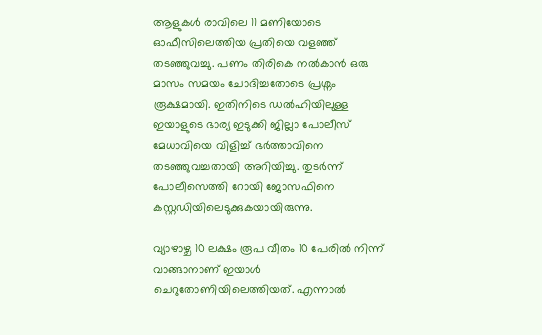ആളുകൾ രാവിലെ 11 മണിയോടെ ഓഫീസിലെത്തിയ പ്രതിയെ വളഞ്ഞ് തടഞ്ഞുവച്ചു. പണം തിരികെ നൽകാൻ ഒരു മാസം സമയം ചോദിച്ചതോടെ പ്രശ്നം രൂക്ഷമായി. ഇതിനിടെ ഡൽഹിയിലുള്ള ഇയാളുടെ ഭാര്യ ഇടുക്കി ജില്ലാ പോലീസ് മേധാവിയെ വിളിച്ച് ഭർത്താവിനെ തടഞ്ഞുവച്ചതായി അറിയിച്ചു. തുടർന്ന് പോലീസെത്തി റോയി ജോസഫിനെ കസ്റ്റഡിയിലെടുക്കുകയായിരുന്നു.

വ്യാഴാഴ്ച 10 ലക്ഷം രൂപ വീതം 10 പേരിൽ നിന്ന് വാങ്ങാനാണ് ഇയാൾ ചെറുതോണിയിലെത്തിയത്. എന്നാൽ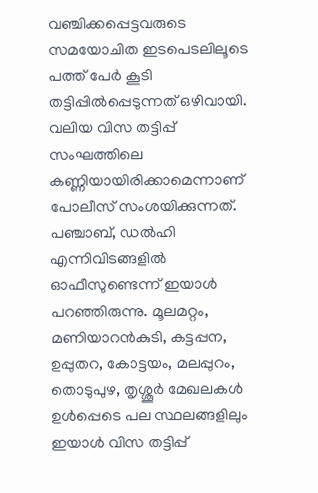വഞ്ചിക്കപ്പെട്ടവരുടെ സമയോചിത ഇടപെടലിലൂടെ പത്ത് പേർ കൂടി തട്ടിപ്പിൽപ്പെടുന്നത് ഒഴിവായി. വലിയ വിസ തട്ടിപ്പ് സംഘത്തിലെ കണ്ണിയായിരിക്കാമെന്നാണ് പോലീസ് സംശയിക്കുന്നത്. പഞ്ചാബ്, ഡൽഹി എന്നിവിടങ്ങളിൽ ഓഫീസുണ്ടെന്ന് ഇയാൾ പറഞ്ഞിരുന്നു. മൂലമറ്റം, മണിയാറൻകുടി, കട്ടപ്പന, ഉപ്പുതറ, കോട്ടയം, മലപ്പുറം, തൊടുപുഴ, തൃശ്ശൂർ മേഖലകൾ ഉൾപ്പെടെ പല സ്ഥലങ്ങളിലും ഇയാൾ വിസ തട്ടിപ്പ്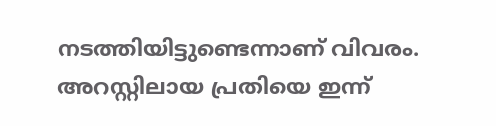നടത്തിയിട്ടുണ്ടെന്നാണ് വിവരം. അറസ്റ്റിലായ പ്രതിയെ ഇന്ന്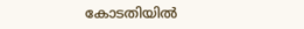കോടതിയിൽ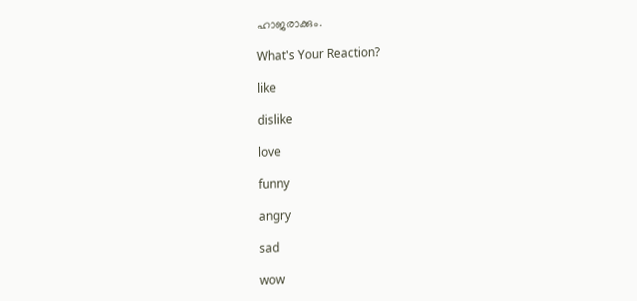ഹാജരാക്കും.

What's Your Reaction?

like

dislike

love

funny

angry

sad

wow